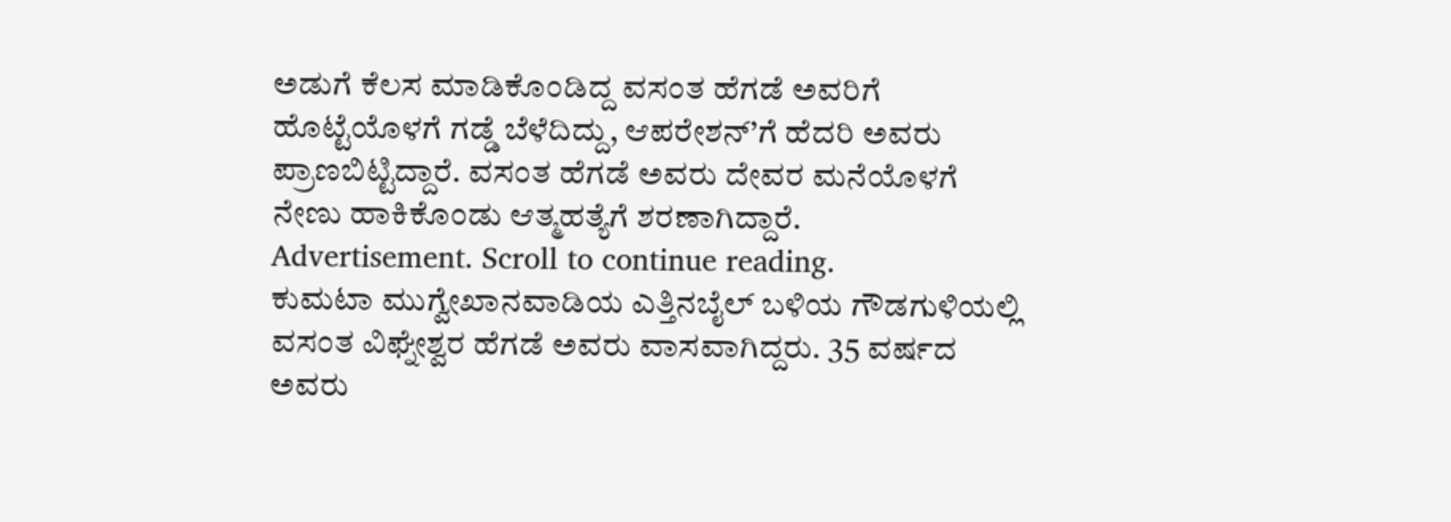ಅಡುಗೆ ಕೆಲಸ ಮಾಡಿಕೊಂಡಿದ್ದ ವಸಂತ ಹೆಗಡೆ ಅವರಿಗೆ ಹೊಟ್ಟೆಯೊಳಗೆ ಗಡ್ಡೆ ಬೆಳೆದಿದ್ದು, ಆಪರೇಶನ್’ಗೆ ಹೆದರಿ ಅವರು ಪ್ರಾಣಬಿಟ್ಟಿದ್ದಾರೆ. ವಸಂತ ಹೆಗಡೆ ಅವರು ದೇವರ ಮನೆಯೊಳಗೆ ನೇಣು ಹಾಕಿಕೊಂಡು ಆತ್ಮಹತ್ಯೆಗೆ ಶರಣಾಗಿದ್ದಾರೆ.
Advertisement. Scroll to continue reading.
ಕುಮಟಾ ಮುಗ್ವೇಖಾನವಾಡಿಯ ಎತ್ತಿನಬೈಲ್ ಬಳಿಯ ಗೌಡಗುಳಿಯಲ್ಲಿ ವಸಂತ ವಿಘ್ನೇಶ್ವರ ಹೆಗಡೆ ಅವರು ವಾಸವಾಗಿದ್ದರು. 35 ವರ್ಷದ ಅವರು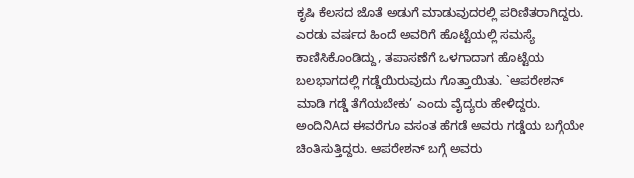ಕೃಷಿ ಕೆಲಸದ ಜೊತೆ ಅಡುಗೆ ಮಾಡುವುದರಲ್ಲಿ ಪರಿಣಿತರಾಗಿದ್ದರು. ಎರಡು ವರ್ಷದ ಹಿಂದೆ ಅವರಿಗೆ ಹೊಟ್ಟೆಯಲ್ಲಿ ಸಮಸ್ಯೆ ಕಾಣಿಸಿಕೊಂಡಿದ್ದು, ತಪಾಸಣೆಗೆ ಒಳಗಾದಾಗ ಹೊಟ್ಟೆಯ ಬಲಭಾಗದಲ್ಲಿ ಗಡ್ಡೆಯಿರುವುದು ಗೊತ್ತಾಯಿತು. `ಆಪರೇಶನ್ ಮಾಡಿ ಗಡ್ಡೆ ತೆಗೆಯಬೇಕು’ ಎಂದು ವೈದ್ಯರು ಹೇಳಿದ್ದರು. ಅಂದಿನಿAದ ಈವರೆಗೂ ವಸಂತ ಹೆಗಡೆ ಅವರು ಗಡ್ಡೆಯ ಬಗ್ಗೆಯೇ ಚಿಂತಿಸುತ್ತಿದ್ದರು. ಆಪರೇಶನ್ ಬಗ್ಗೆ ಅವರು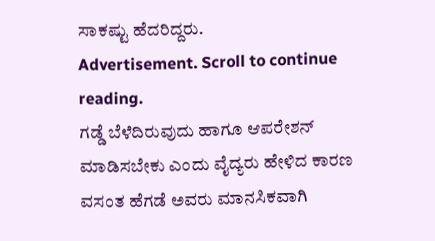ಸಾಕಷ್ಟು ಹೆದರಿದ್ದರು.
Advertisement. Scroll to continue reading.
ಗಡ್ಡೆ ಬೆಳೆದಿರುವುದು ಹಾಗೂ ಆಪರೇಶನ್ ಮಾಡಿಸಬೇಕು ಎಂದು ವೈದ್ಯರು ಹೇಳಿದ ಕಾರಣ ವಸಂತ ಹೆಗಡೆ ಅವರು ಮಾನಸಿಕವಾಗಿ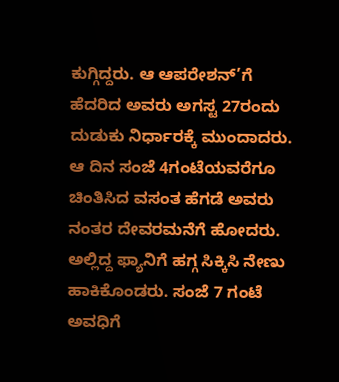ಕುಗ್ಗಿದ್ದರು. ಆ ಆಪರೇಶನ್’ಗೆ ಹೆದರಿದ ಅವರು ಅಗಸ್ಟ 27ರಂದು ದುಡುಕು ನಿರ್ಧಾರಕ್ಕೆ ಮುಂದಾದರು. ಆ ದಿನ ಸಂಜೆ 4ಗಂಟೆಯವರೆಗೂ ಚಿಂತಿಸಿದ ವಸಂತ ಹೆಗಡೆ ಅವರು ನಂತರ ದೇವರಮನೆಗೆ ಹೋದರು. ಅಲ್ಲಿದ್ದ ಫ್ಯಾನಿಗೆ ಹಗ್ಗ ಸಿಕ್ಕಿಸಿ ನೇಣು ಹಾಕಿಕೊಂಡರು. ಸಂಜೆ 7 ಗಂಟೆ ಅವಧಿಗೆ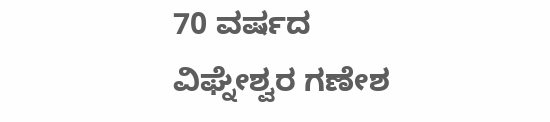70 ವರ್ಷದ ವಿಘ್ನೇಶ್ವರ ಗಣೇಶ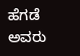ಹೆಗಡೆ ಅವರು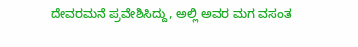ದೇವರಮನೆ ಪ್ರವೇಶಿಸಿದ್ದು, ಅಲ್ಲಿ ಅವರ ಮಗ ವಸಂತ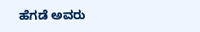ಹೆಗಡೆ ಅವರು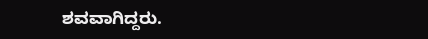ಶವವಾಗಿದ್ದರು.